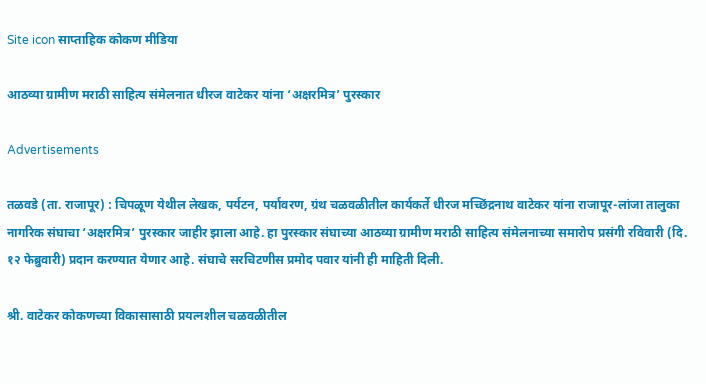Site icon साप्ताहिक कोकण मीडिया

आठव्या ग्रामीण मराठी साहित्य संमेलनात धीरज वाटेकर यांना ‘अक्षरमित्र’ पुरस्कार

Advertisements

तळवडे (ता. राजापूर) : चिपळूण येथील लेखक, पर्यटन, पर्यावरण, ग्रंथ चळवळीतील कार्यकर्ते धीरज मच्छिंद्रनाथ वाटेकर यांना राजापूर-लांजा तालुका नागरिक संघाचा ‘अक्षरमित्र’ पुरस्कार जाहीर झाला आहे. हा पुरस्कार संघाच्या आठव्या ग्रामीण मराठी साहित्य संमेलनाच्या समारोप प्रसंगी रविवारी (दि. १२ फेब्रुवारी) प्रदान करण्यात येणार आहे. संघाचे सरचिटणीस प्रमोद पवार यांनी ही माहिती दिली.

श्री. वाटेकर कोकणच्या विकासासाठी प्रयत्नशील चळवळीतील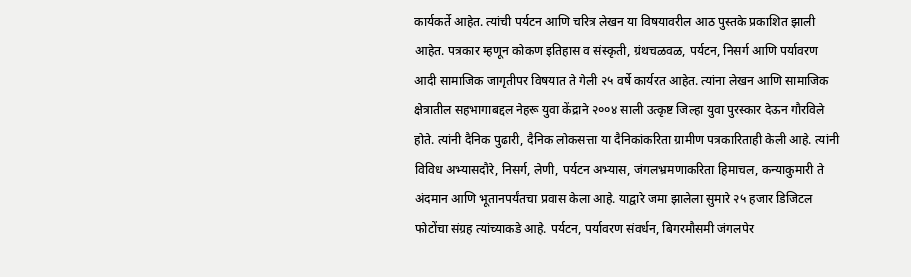कार्यकर्ते आहेत. त्यांची पर्यटन आणि चरित्र लेखन या विषयावरील आठ पुस्तके प्रकाशित झाली आहेत. पत्रकार म्हणून कोकण इतिहास व संस्कृती, ग्रंथचळवळ, पर्यटन, निसर्ग आणि पर्यावरण आदी सामाजिक जागृतीपर विषयात ते गेली २५ वर्षे कार्यरत आहेत. त्यांना लेखन आणि सामाजिक क्षेत्रातील सहभागाबद्दल नेहरू युवा केंद्राने २००४ साली उत्कृष्ट जिल्हा युवा पुरस्कार देऊन गौरविले होते. त्यांनी दैनिक पुढारी, दैनिक लोकसत्ता या दैनिकांकरिता ग्रामीण पत्रकारिताही केली आहे. त्यांनी विविध अभ्यासदौरे, निसर्ग, लेणी, पर्यटन अभ्यास, जंगलभ्रमणाकरिता हिमाचल, कन्याकुमारी ते अंदमान आणि भूतानपर्यंतचा प्रवास केला आहे. याद्वारे जमा झालेला सुमारे २५ हजार डिजिटल फोटोंचा संग्रह त्यांच्याकडे आहे. पर्यटन, पर्यावरण संवर्धन, बिगरमौसमी जंगलपेर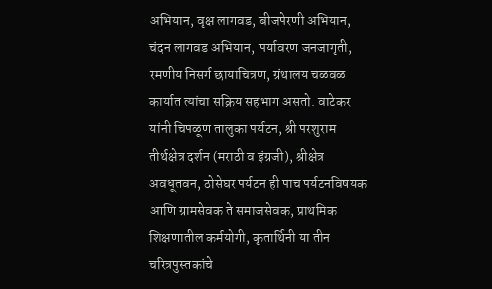अभियान, वृक्ष लागवड, बीजपेरणी अभियान, चंदन लागवड अभियान, पर्यावरण जनजागृती, रमणीय निसर्ग छायाचित्रण, ग्रंथालय चळवळ कार्यात त्यांचा सक्रिय सहभाग असतो. वाटेकर यांनी चिपळूण तालुका पर्यटन, श्री परशुराम तीर्थक्षेत्र दर्शन (मराठी व इंग्रजी), श्रीक्षेत्र अवधूतवन, ठोसेघर पर्यटन ही पाच पर्यटनविषयक आणि ग्रामसेवक ते समाजसेवक, प्राथमिक शिक्षणातील कर्मयोगी, कृतार्थिनी या तीन चरित्रपुस्तकांचे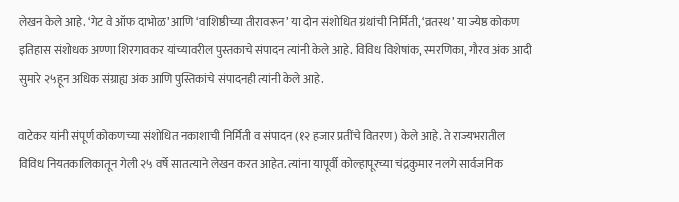लेखन केले आहे. ‘गेट वे ऑफ दाभोळ’ आणि ‘वाशिष्ठीच्या तीरावरून’ या दोन संशोधित ग्रंथांची निर्मिती, ‘व्रतस्थ’ या ज्येष्ठ कोकण इतिहास संशोधक अण्णा शिरगावकर यांच्यावरील पुस्तकाचे संपादन त्यांनी केले आहे. विविध विशेषांक, स्मरणिका, गौरव अंक आदी सुमारे २५हून अधिक संग्राह्य अंक आणि पुस्तिकांचे संपादनही त्यांनी केले आहे.

वाटेकर यांनी संपूर्ण कोकणच्या संशोधित नकाशाची निर्मिती व संपादन (१२ हजार प्रतींचे वितरण) केले आहे. ते राज्यभरातील विविध नियतकालिकातून गेली २५ वर्षे सातत्याने लेखन करत आहेत. त्यांना यापूर्वी कोल्हापूरच्या चंद्रकुमार नलगे सार्वजनिक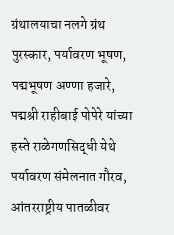ग्रंथालयाचा नलगे ग्रंथ पुरस्कार, पर्यावरण भूषण, पद्मभूषण अण्णा हजारे, पद्मश्री राहीबाई पोपेरे यांच्या हस्ते राळेगणसिद्धी येथे पर्यावरण संमेलनात गौरव, आंतरराष्ट्रीय पातळीवर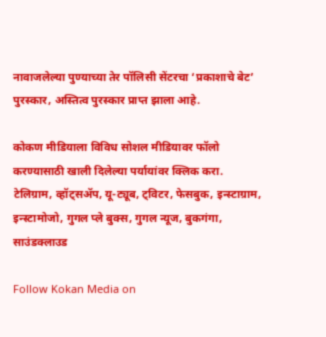नावाजलेल्या पुण्याच्या तेर पॉलिसी सेंटरचा ‘प्रकाशाचे बेट’ पुरस्कार, अस्तित्व पुरस्कार प्राप्त झाला आहे.

कोकण मीडियाला विविध सोशल मीडियावर फॉलो करण्यासाठी खाली दिलेल्या पर्यायांवर क्लिक करा.
टेलिग्राम, व्हॉट्सॲप, यू-ट्यूब, ट्विटर, फेसबुक, इन्स्टाग्राम, इन्स्टामोजो, गुगल प्ले बुक्स, गुगल न्यूज, बुकगंगा, साउंडक्लाउड

Follow Kokan Media on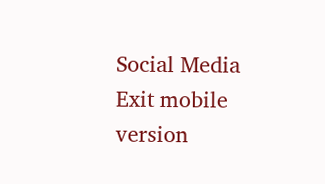Social Media
Exit mobile version